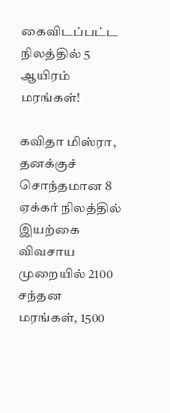கைவிடப்பட்ட நிலத்தில் 5 ஆயிரம் மரங்கள்!

கவிதா மிஸ்ரா, தனக்குச் சொந்தமான 8 ஏக்கர் நிலத்தில் இயற்கை விவசாய முறையில் 2100 சந்தன மரங்கள், 1500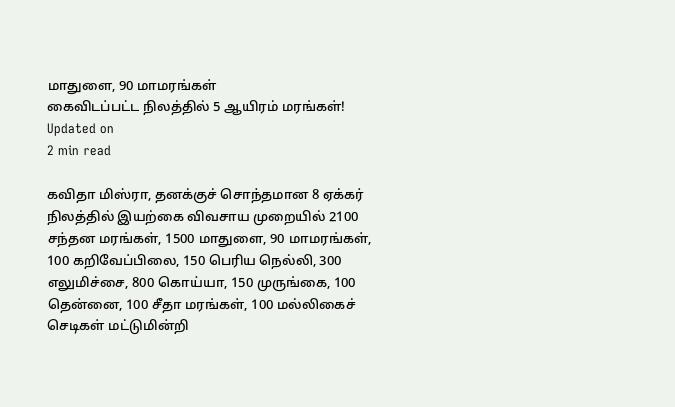மாதுளை, 90 மாமரங்கள்
கைவிடப்பட்ட நிலத்தில் 5 ஆயிரம் மரங்கள்!
Updated on
2 min read

கவிதா மிஸ்ரா, தனக்குச் சொந்தமான 8 ஏக்கர் நிலத்தில் இயற்கை விவசாய முறையில் 2100 சந்தன மரங்கள், 1500 மாதுளை, 90 மாமரங்கள், 100 கறிவேப்பிலை, 150 பெரிய நெல்லி, 300 எலுமிச்சை, 800 கொய்யா, 150 முருங்கை, 100 தென்னை, 100 சீதா மரங்கள், 100 மல்லிகைச் செடிகள் மட்டுமின்றி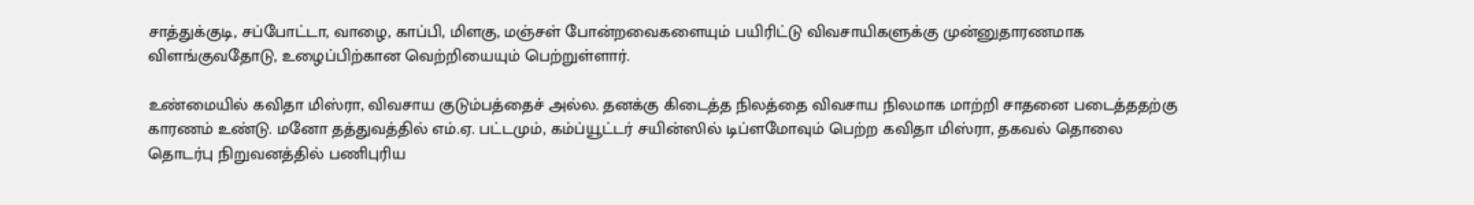சாத்துக்குடி, சப்போட்டா, வாழை, காப்பி, மிளகு, மஞ்சள் போன்றவைகளையும் பயிரிட்டு விவசாயிகளுக்கு முன்னுதாரணமாக விளங்குவதோடு, உழைப்பிற்கான வெற்றியையும் பெற்றுள்ளார்.

உண்மையில் கவிதா மிஸ்ரா, விவசாய குடும்பத்தைச் அல்ல. தனக்கு கிடைத்த நிலத்தை விவசாய நிலமாக மாற்றி சாதனை படைத்ததற்கு காரணம் உண்டு. மனோ தத்துவத்தில் எம்.ஏ. பட்டமும், கம்ப்யூட்டர் சயின்ஸில் டிப்ளமோவும் பெற்ற கவிதா மிஸ்ரா, தகவல் தொலை தொடர்பு நிறுவனத்தில் பணிபுரிய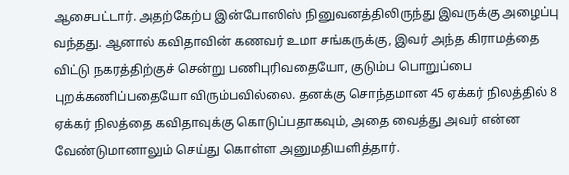ஆசைபட்டார். அதற்கேற்ப இன்போஸிஸ் நினுவனத்திலிருந்து இவருக்கு அழைப்பு வந்தது. ஆனால் கவிதாவின் கணவர் உமா சங்கருக்கு, இவர் அந்த கிராமத்தை விட்டு நகரத்திற்குச் சென்று பணிபுரிவதையோ, குடும்ப பொறுப்பை புறக்கணிப்பதையோ விரும்பவில்லை. தனக்கு சொந்தமான 45 ஏக்கர் நிலத்தில் 8 ஏக்கர் நிலத்தை கவிதாவுக்கு கொடுப்பதாகவும், அதை வைத்து அவர் என்ன வேண்டுமானாலும் செய்து கொள்ள அனுமதியளித்தார்.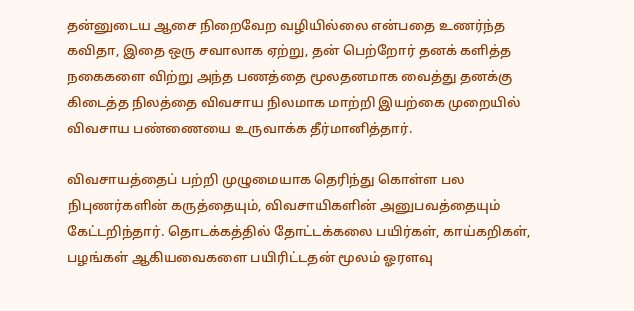தன்னுடைய ஆசை நிறைவேற வழியில்லை என்பதை உணர்ந்த கவிதா, இதை ஒரு சவாலாக ஏற்று, தன் பெற்றோர் தனக் களித்த நகைகளை விற்று அந்த பணத்தை மூலதனமாக வைத்து தனக்கு கிடைத்த நிலத்தை விவசாய நிலமாக மாற்றி இயற்கை முறையில் விவசாய பண்ணையை உருவாக்க தீர்மானித்தார்.

விவசாயத்தைப் பற்றி முழுமையாக தெரிந்து கொள்ள பல நிபுணர்களின் கருத்தையும், விவசாயிகளின் அனுபவத்தையும் கேட்டறிந்தார். தொடக்கத்தில் தோட்டக்கலை பயிர்கள், காய்கறிகள், பழங்கள் ஆகியவைகளை பயிரிட்டதன் மூலம் ஓரளவு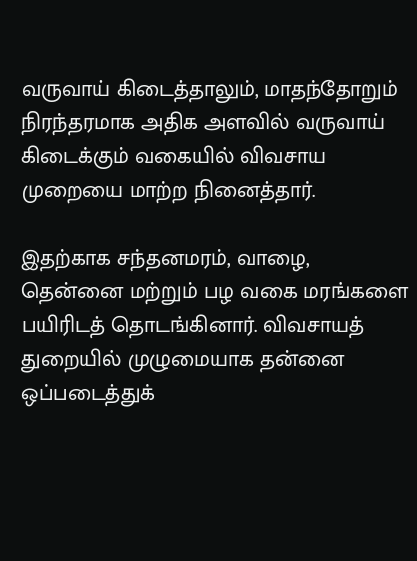வருவாய் கிடைத்தாலும், மாதந்தோறும் நிரந்தரமாக அதிக அளவில் வருவாய் கிடைக்கும் வகையில் விவசாய முறையை மாற்ற நினைத்தார்.

இதற்காக சந்தனமரம், வாழை, தென்னை மற்றும் பழ வகை மரங்களை பயிரிடத் தொடங்கினார். விவசாயத் துறையில் முழுமையாக தன்னை ஒப்படைத்துக்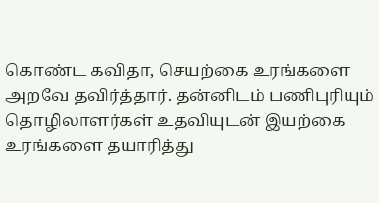கொண்ட கவிதா, செயற்கை உரங்களை அறவே தவிர்த்தார். தன்னிடம் பணிபுரியும் தொழிலாளர்கள் உதவியுடன் இயற்கை உரங்களை தயாரித்து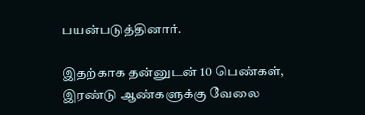பயன்படுத்தினார்.

இதற்காக தன்னுடன் 10 பெண்கள், இரண்டு ஆண்களுக்கு வேலை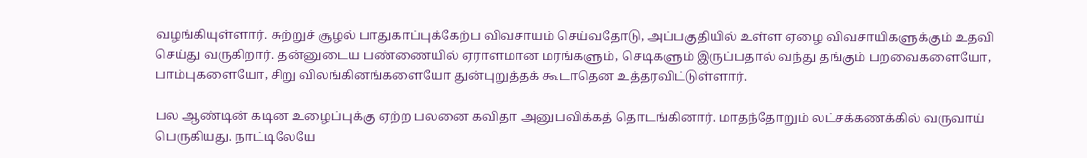வழங்கியுள்ளார். சுற்றுச் சூழல் பாதுகாப்புக்கேற்ப விவசாயம் செய்வதோடு, அப்பகுதியில் உள்ள ஏழை விவசாயிகளுக்கும் உதவி செய்து வருகிறார். தன்னுடைய பண்ணையில் ஏராளமான மரங்களும், செடிகளும் இருப்பதால் வந்து தங்கும் பறவைகளையோ, பாம்புகளையோ, சிறு விலங்கினங்களையோ துன்புறுத்தக் கூடாதென உத்தரவிட்டுள்ளார்.

பல ஆண்டின் கடின உழைப்புக்கு ஏற்ற பலனை கவிதா அனுபவிக்கத் தொடங்கினார். மாதந்தோறும் லட்சக்கணக்கில் வருவாய் பெருகியது. நாட்டிலேயே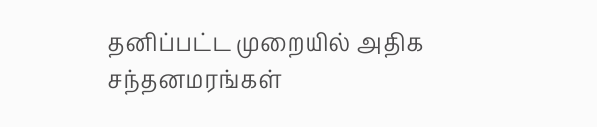தனிப்பட்ட முறையில் அதிக சந்தனமரங்கள்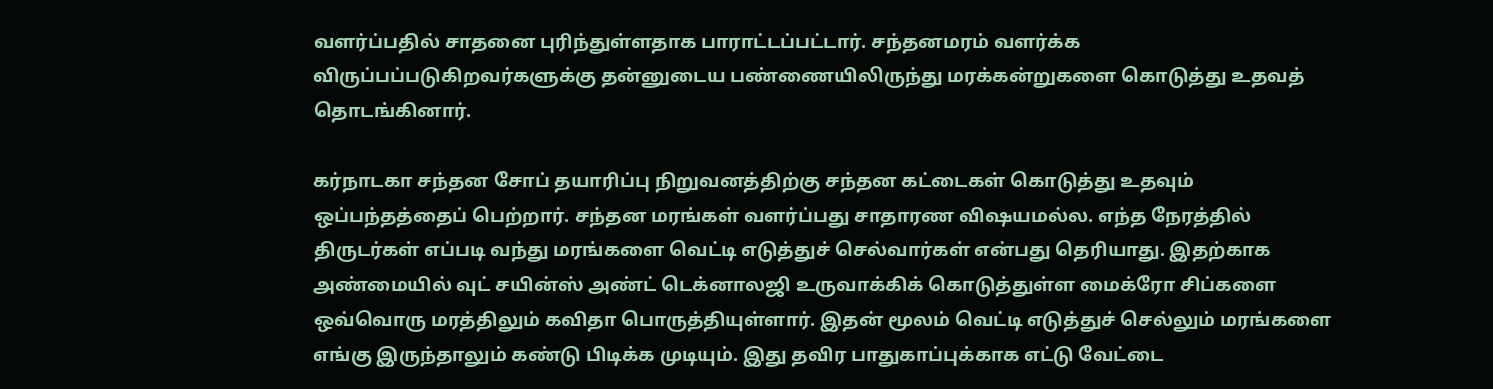வளர்ப்பதில் சாதனை புரிந்துள்ளதாக பாராட்டப்பட்டார். சந்தனமரம் வளர்க்க விருப்பப்படுகிறவர்களுக்கு தன்னுடைய பண்ணையிலிருந்து மரக்கன்றுகளை கொடுத்து உதவத் தொடங்கினார்.

கர்நாடகா சந்தன சோப் தயாரிப்பு நிறுவனத்திற்கு சந்தன கட்டைகள் கொடுத்து உதவும் ஒப்பந்தத்தைப் பெற்றார். சந்தன மரங்கள் வளர்ப்பது சாதாரண விஷயமல்ல. எந்த நேரத்தில் திருடர்கள் எப்படி வந்து மரங்களை வெட்டி எடுத்துச் செல்வார்கள் என்பது தெரியாது. இதற்காக அண்மையில் வுட் சயின்ஸ் அண்ட் டெக்னாலஜி உருவாக்கிக் கொடுத்துள்ள மைக்ரோ சிப்களை ஒவ்வொரு மரத்திலும் கவிதா பொருத்தியுள்ளார். இதன் மூலம் வெட்டி எடுத்துச் செல்லும் மரங்களை எங்கு இருந்தாலும் கண்டு பிடிக்க முடியும். இது தவிர பாதுகாப்புக்காக எட்டு வேட்டை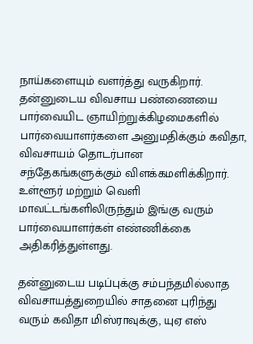நாய்களையும் வளர்த்து வருகிறார். தன்னுடைய விவசாய பண்ணையை பார்வையிட ஞாயிற்றுக்கிழமைகளில் பார்வையாளர்களை அனுமதிக்கும் கவிதா, விவசாயம் தொடர்பான சந்தேகங்களுக்கும் விளக்கமளிக்கிறார். உள்ளூர் மற்றும் வெளி மாவட்டங்களிலிருந்தும் இங்கு வரும் பார்வையாளர்கள் எண்ணிக்கை அதிகரித்துள்ளது.

தன்னுடைய படிப்புக்கு சம்பந்தமில்லாத விவசாயத்துறையில் சாதனை புரிந்து வரும் கவிதா மிஸ்ராவுக்கு, யுஏ எஸ்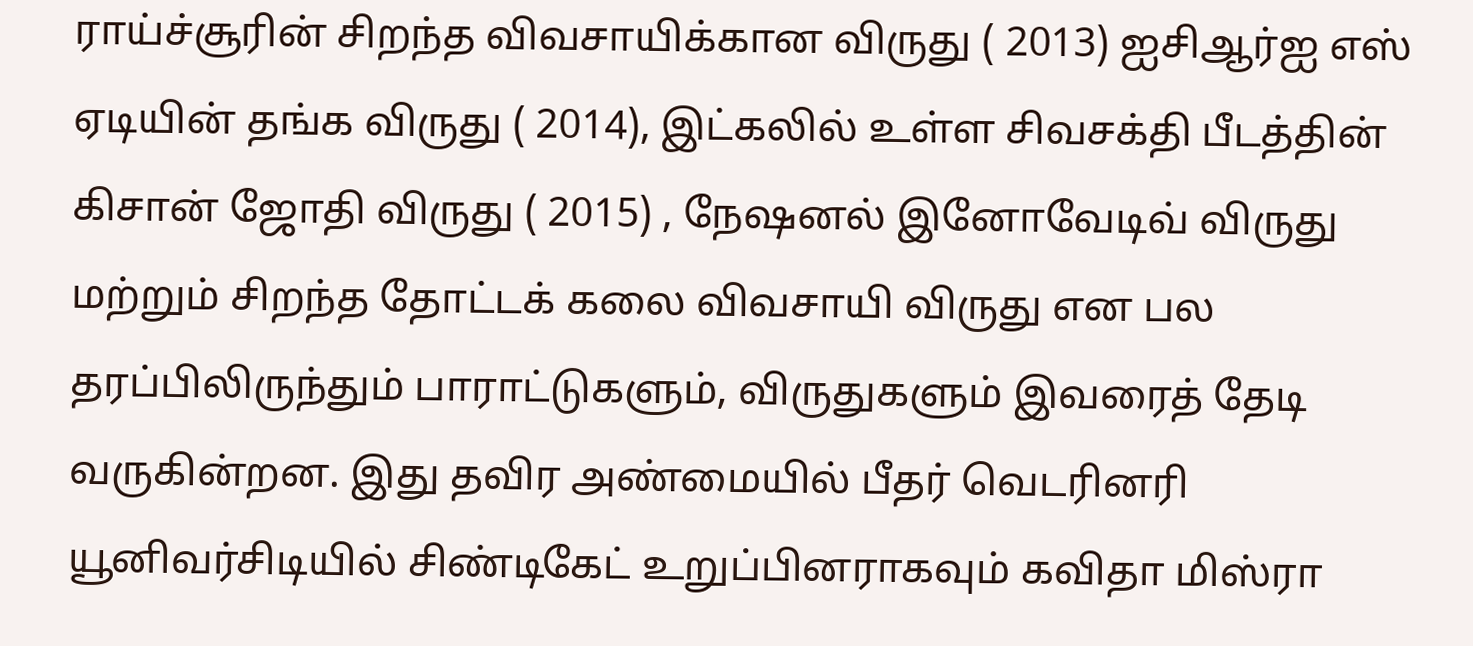ராய்ச்சூரின் சிறந்த விவசாயிக்கான விருது ( 2013) ஐசிஆர்ஐ எஸ் ஏடியின் தங்க விருது ( 2014), இட்கலில் உள்ள சிவசக்தி பீடத்தின் கிசான் ஜோதி விருது ( 2015) , நேஷனல் இனோவேடிவ் விருது மற்றும் சிறந்த தோட்டக் கலை விவசாயி விருது என பல தரப்பிலிருந்தும் பாராட்டுகளும், விருதுகளும் இவரைத் தேடி வருகின்றன. இது தவிர அண்மையில் பீதர் வெடரினரி யூனிவர்சிடியில் சிண்டிகேட் உறுப்பினராகவும் கவிதா மிஸ்ரா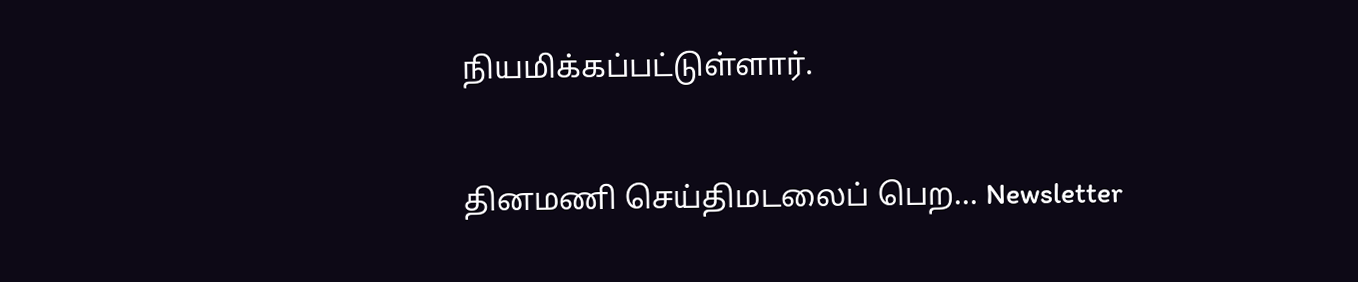நியமிக்கப்பட்டுள்ளார்.

தினமணி செய்திமடலைப் பெற... Newsletter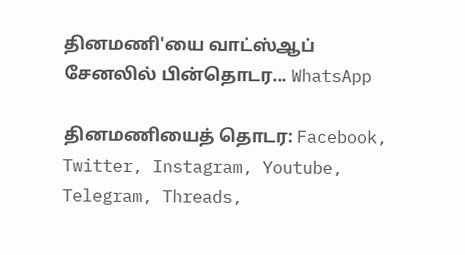தினமணி'யை வாட்ஸ்ஆப் சேனலில் பின்தொடர... WhatsApp

தினமணியைத் தொடர: Facebook, Twitter, Instagram, Youtube, Telegram, Threads,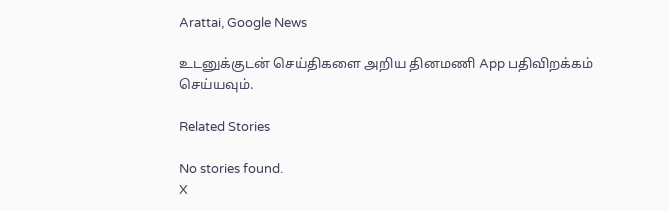Arattai, Google News

உடனுக்குடன் செய்திகளை அறிய தினமணி App பதிவிறக்கம் செய்யவும்.

Related Stories

No stories found.
X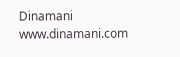Dinamani
www.dinamani.com